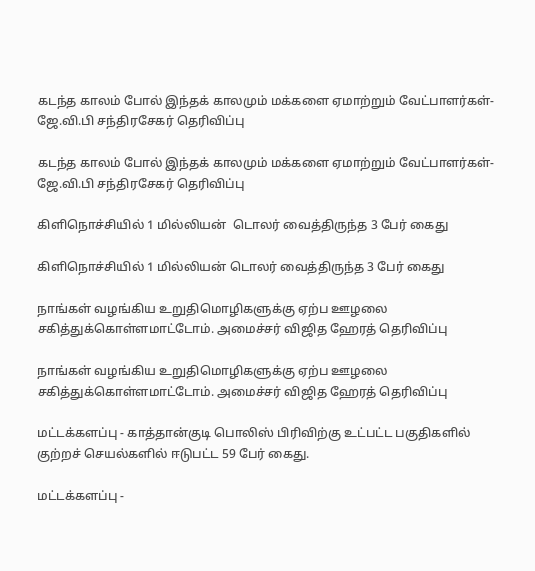கடந்த காலம் போல் இந்தக் காலமும் மக்களை ஏமாற்றும் வேட்பாளர்கள்- ஜே.வி.பி சந்திரசேகர் தெரிவிப்பு

கடந்த காலம் போல் இந்தக் காலமும் மக்களை ஏமாற்றும் வேட்பாளர்கள்- ஜே.வி.பி சந்திரசேகர் தெரிவிப்பு

கிளிநொச்சியில் 1 மில்லியன்  டொலர் வைத்திருந்த 3 பேர் கைது

கிளிநொச்சியில் 1 மில்லியன் டொலர் வைத்திருந்த 3 பேர் கைது

நாங்கள் வழங்கிய உறுதிமொழிகளுக்கு ஏற்ப ஊழலை  சகித்துக்கொள்ளமாட்டோம். அமைச்சர் விஜித ஹேரத் தெரிவிப்பு

நாங்கள் வழங்கிய உறுதிமொழிகளுக்கு ஏற்ப ஊழலை சகித்துக்கொள்ளமாட்டோம். அமைச்சர் விஜித ஹேரத் தெரிவிப்பு

மட்டக்களப்பு - காத்தான்குடி பொலிஸ் பிரிவிற்கு உட்பட்ட பகுதிகளில் குற்றச் செயல்களில் ஈடுபட்ட 59 பேர் கைது.

மட்டக்களப்பு -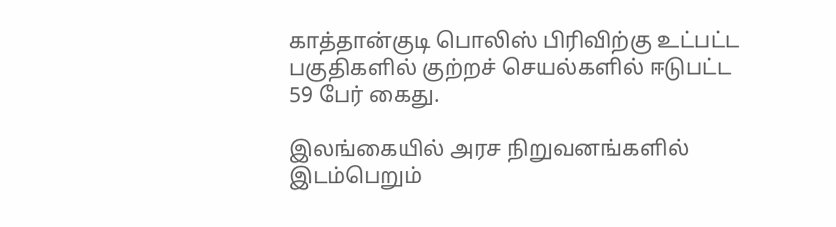காத்தான்குடி பொலிஸ் பிரிவிற்கு உட்பட்ட பகுதிகளில் குற்றச் செயல்களில் ஈடுபட்ட 59 பேர் கைது.

இலங்கையில் அரச நிறுவனங்களில் இடம்பெறும்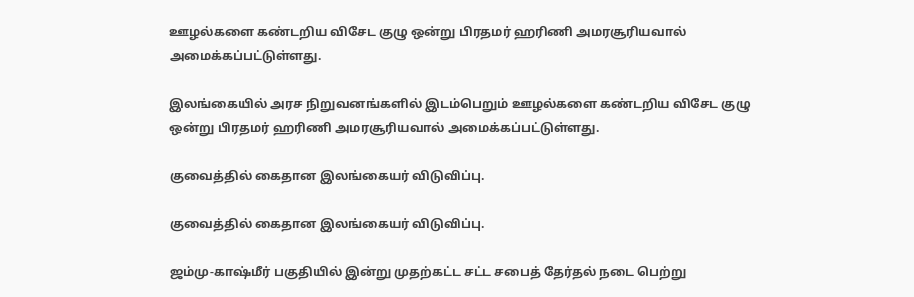ஊழல்களை கண்டறிய விசேட குழு ஒன்று பிரதமர் ஹரிணி அமரசூரியவால் அமைக்கப்பட்டுள்ளது.

இலங்கையில் அரச நிறுவனங்களில் இடம்பெறும் ஊழல்களை கண்டறிய விசேட குழு ஒன்று பிரதமர் ஹரிணி அமரசூரியவால் அமைக்கப்பட்டுள்ளது.

குவைத்தில் கைதான இலங்கையர் விடுவிப்பு.

குவைத்தில் கைதான இலங்கையர் விடுவிப்பு.

ஜம்மு-காஷ்மீர் பகுதியில் இன்று முதற்கட்ட சட்ட சபைத் தேர்தல் நடை பெற்று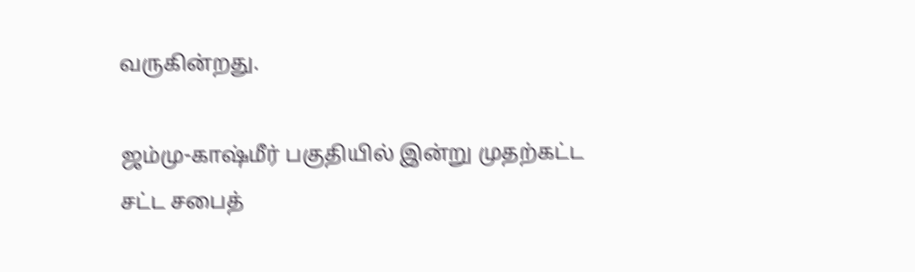வருகின்றது.

ஜம்மு-காஷ்மீர் பகுதியில் இன்று முதற்கட்ட சட்ட சபைத்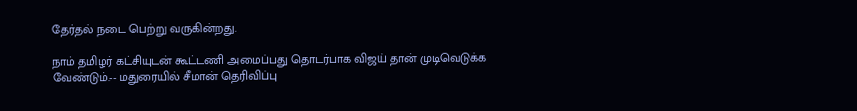தேர்தல் நடை பெற்று வருகின்றது.

நாம் தமிழர் கட்சியுடன் கூட்டணி அமைப்பது தொடர்பாக விஜய் தான் முடிவெடுக்க வேண்டும்.-- மதுரையில் சீமான் தெரிவிப்பு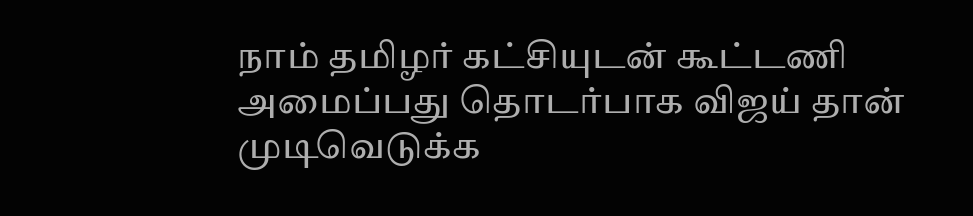நாம் தமிழர் கட்சியுடன் கூட்டணி அமைப்பது தொடர்பாக விஜய் தான் முடிவெடுக்க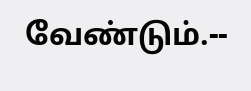வேண்டும்.--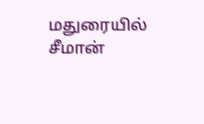மதுரையில் சீமான்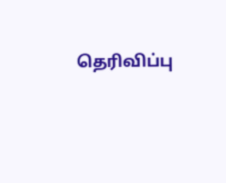தெரிவிப்பு